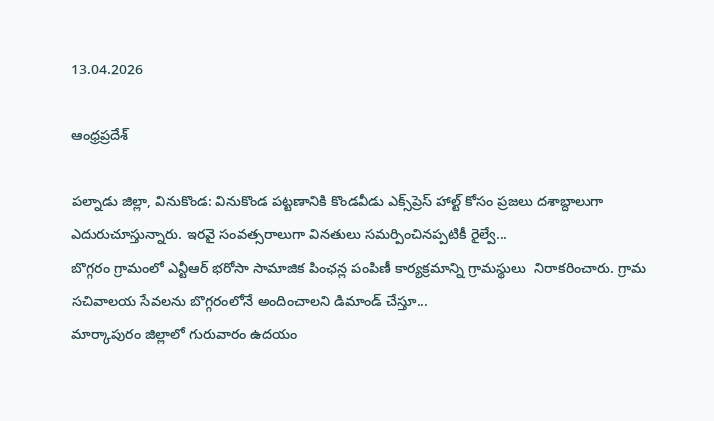13.04.2026

ఆంధ్రప్రదేశ్

పల్నాడు జిల్లా, వినుకొండ: వినుకొండ పట్టణానికి కొండవీడు ఎక్స్‌ప్రెస్ హాల్ట్ కోసం ప్రజలు దశాబ్దాలుగా ఎదురుచూస్తున్నారు. ఇరవై సంవత్సరాలుగా వినతులు సమర్పించినప్పటికీ రైల్వే...
బొగ్గరం గ్రామంలో ఎన్టీఆర్ భరోసా సామాజిక పింఛన్ల పంపిణీ కార్యక్రమాన్ని గ్రామస్థులు  నిరాకరించారు. గ్రామ సచివాలయ సేవలను బొగ్గరంలోనే అందించాలని డిమాండ్ చేస్తూ...
మార్కాపురం జిల్లాలో గురువారం ఉదయం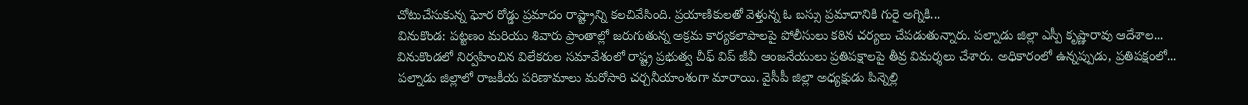చోటుచేసుకున్న ఘోర రోడ్డు ప్రమాదం రాష్ట్రాన్ని కలచివేసింది. ప్రయాణికులతో వెళ్తున్న ఓ బస్సు ప్రమాదానికి గురై అగ్నికి...
వినుకొండ: పట్టణం మరియు శివారు ప్రాంతాల్లో జరుగుతున్న అక్రమ కార్యకలాపాలపై పోలీసులు కఠిన చర్యలు చేపడుతున్నారు. పల్నాడు జిల్లా ఎస్పీ కృష్ణారావు ఆదేశాల...
వినుకొండలో నిర్వహించిన విలేకరుల సమావేశంలో రాష్ట్ర ప్రభుత్వ చీఫ్ విప్ జీవీ ఆంజనేయులు ప్రతిపక్షాలపై తీవ్ర విమర్శలు చేశారు. అధికారంలో ఉన్నప్పుడు, ప్రతిపక్షంలో...
పల్నాడు జిల్లాలో రాజకీయ పరిణామాలు మరోసారి చర్చనీయాంశంగా మారాయి. వైసీపీ జిల్లా అధ్యక్షుడు పిన్నెల్లి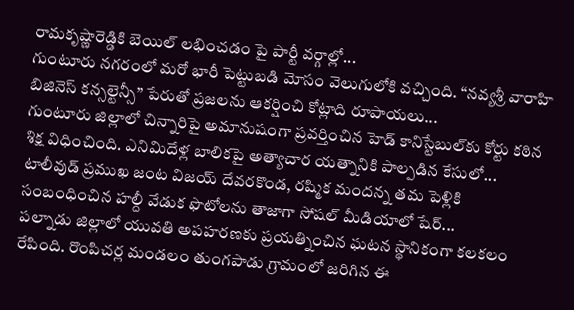రామకృష్ణారెడ్డికి బెయిల్ లభించడం పై పార్టీ వర్గాల్లో...
గుంటూరు నగరంలో మరో భారీ పెట్టుబడి మోసం వెలుగులోకి వచ్చింది. “నవ్యశ్రీ వారాహి బిజినెస్ కన్సల్టెన్సీ” పేరుతో ప్రజలను ఆకర్షించి కోట్లాది రూపాయలు...
గుంటూరు జిల్లాలో చిన్నారిపై అమానుషంగా ప్రవర్తించిన హెడ్ కానిస్టేబుల్‌కు కోర్టు కఠిన శిక్ష విధించింది. ఎనిమిదేళ్ల బాలికపై అత్యాచార యత్నానికి పాల్పడిన కేసులో...
టాలీవుడ్ ప్రముఖ జంట విజయ్ దేవరకొండ, రష్మిక మందన్న తమ పెళ్లికి సంబంధించిన హల్దీ వేడుక ఫొటోలను తాజాగా సోషల్ మీడియాలో షేర్...
పల్నాడు జిల్లాలో యువతి అపహరణకు ప్రయత్నించిన ఘటన స్థానికంగా కలకలం రేపింది. రొంపిచర్ల మండలం తుంగపాడు గ్రామంలో జరిగిన ఈ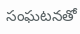సంఘటనతో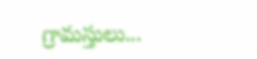గ్రామస్తులు...